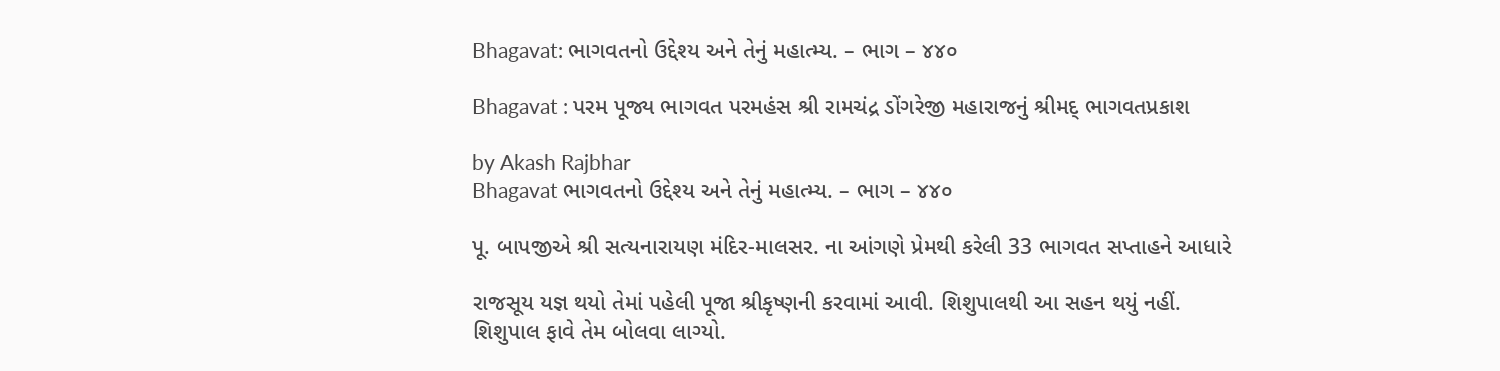Bhagavat: ભાગવતનો ઉદ્દેશ્ય અને તેનું મહાત્મ્ય. – ભાગ – ૪૪૦

Bhagavat : પરમ પૂજ્ય ભાગવત પરમહંસ શ્રી રામચંદ્ર ડોંગરેજી મહારાજનું શ્રીમદ્ ભાગવતપ્રકાશ

by Akash Rajbhar
Bhagavat ભાગવતનો ઉદ્દેશ્ય અને તેનું મહાત્મ્ય. – ભાગ – ૪૪૦

પૂ. બાપજીએ શ્રી સત્યનારાયણ મંદિર-માલસર. ના આંગણે પ્રેમથી કરેલી 33 ભાગવત સપ્તાહને આધારે

રાજસૂય યજ્ઞ થયો તેમાં પહેલી પૂજા શ્રીકૃષ્ણની કરવામાં આવી. શિશુપાલથી આ સહન થયું નહીં. શિશુપાલ ફાવે તેમ બોલવા લાગ્યો.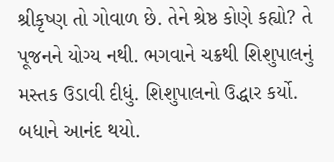શ્રીકૃષ્ણ તો ગોવાળ છે. તેને શ્રેષ્ઠ કોણે કહ્યો? તે પૂજનને યોગ્ય નથી. ભગવાને ચક્રથી શિશુપાલનું મસ્તક ઉડાવી દીધું. શિશુપાલનો ઉદ્ધાર કર્યો. બધાને આનંદ થયો.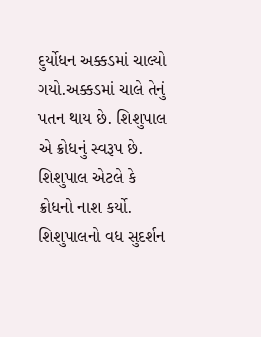દુર્યોધન અક્કડમાં ચાલ્યો ગયો.અક્કડમાં ચાલે તેનું પતન થાય છે. શિશુપાલ એ ક્રોધનું સ્વરૂપ છે. શિશુપાલ એટલે કે ક્રોધનો નાશ કર્યો. શિશુપાલનો વધ સુદર્શન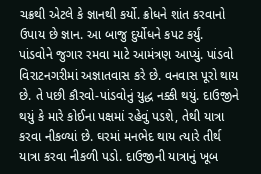ચક્રથી એટલે કે જ્ઞાનથી કર્યો. ક્રોધને શાંત કરવાનો ઉપાય છે જ્ઞાન. આ બાજુ દુર્યોધને કપટ કર્યું. પાંડવોને જુગાર રમવા માટે આમંત્રણ આપ્યું. પાંડવો વિરાટનગરીમાં અજ્ઞાતવાસ કરે છે. વનવાસ પૂરો થાય છે. તે પછી કૌરવો-પાંડવોનું યુદ્ધ નક્કી થયું. દાઉજીને થયું કે મારે કોઈના પક્ષમાં રહેવું પડશે, તેથી યાત્રા કરવા નીકળ્યાં છે. ઘરમાં મનભેદ થાય ત્યારે તીર્થ યાત્રા કરવા નીકળી પડો. દાઉજીની યાત્રાનું ખૂબ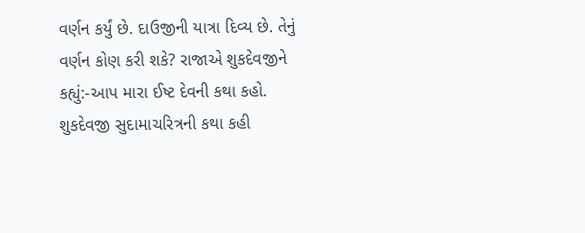વર્ણન કર્યું છે. દાઉજીની યાત્રા દિવ્ય છે. તેનું વર્ણન કોણ કરી શકે? રાજાએ શુકદેવજીને કહ્યું:-આપ મારા ઈષ્ટ દેવની કથા કહો. શુકદેવજી સુદામાચરિત્રની કથા કહી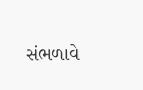સંભળાવે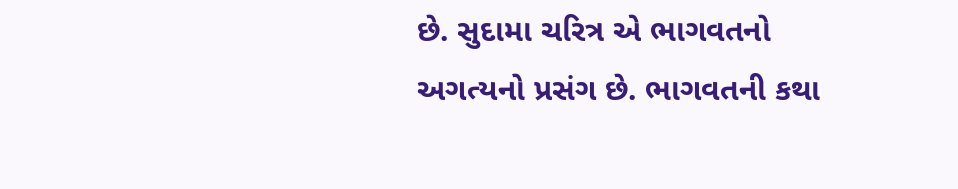છે. સુદામા ચરિત્ર એ ભાગવતનો અગત્યનો પ્રસંગ છે. ભાગવતની કથા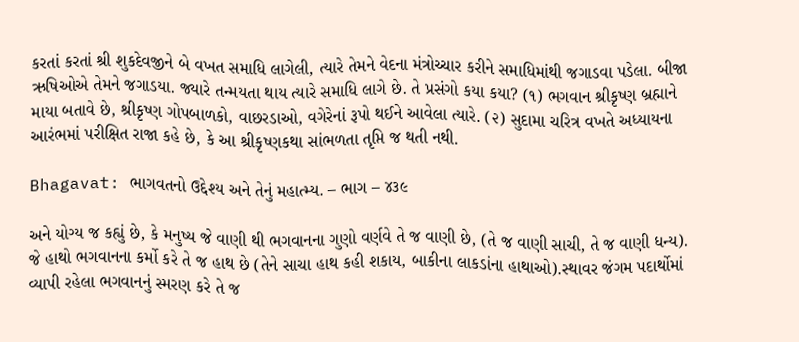કરતાં કરતાં શ્રી શુકદેવજીને બે વખત સમાધિ લાગેલી, ત્યારે તેમને વેદના મંત્રોચ્ચાર કરીને સમાધિમાંથી જગાડવા પડેલા. બીજા ઋષિઓએ તેમને જગાડયા. જ્યારે તન્મયતા થાય ત્યારે સમાધિ લાગે છે. તે પ્રસંગો કયા કયા? (૧) ભગવાન શ્રીકૃષ્ણ બ્રહ્માને માયા બતાવે છે, શ્રીકૃષ્ણ ગોપબાળકો, વાછરડાઓ, વગેરેનાં રૂપો થઈને આવેલા ત્યારે. (૨) સુદામા ચરિત્ર વખતે અધ્યાયના આરંભમાં પરીક્ષિત રાજા કહે છે, કે આ શ્રીકૃષ્ણકથા સાંભળતા તૃપ્તિ જ થતી નથી.

Bhagavat: ભાગવતનો ઉદ્દેશ્ય અને તેનું મહાત્મ્ય. – ભાગ – ૪૩૯

અને યોગ્ય જ કહ્યું છે, કે મનુષ્ય જે વાણી થી ભગવાનના ગુણો વર્ણવે તે જ વાણી છે, (તે જ વાણી સાચી, તે જ વાણી ધન્ય). જે હાથો ભગવાનના કર્મો કરે તે જ હાથ છે (તેને સાચા હાથ કહી શકાય, બાકીના લાકડાંના હાથાઓ).સ્થાવર જંગમ પદાર્થોમાં વ્યાપી રહેલા ભગવાનનું સ્મરણ કરે તે જ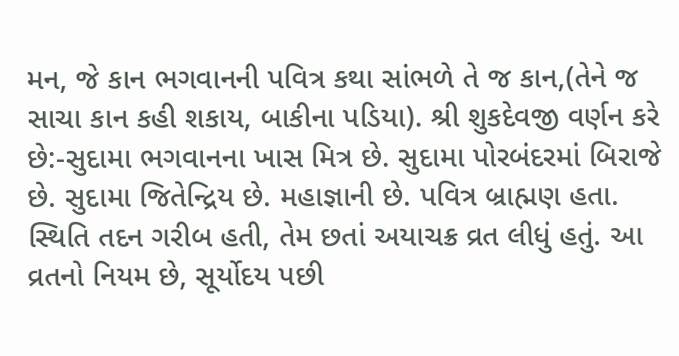મન, જે કાન ભગવાનની પવિત્ર કથા સાંભળે તે જ કાન,(તેને જ સાચા કાન કહી શકાય, બાકીના પડિયા). શ્રી શુકદેવજી વર્ણન કરે છે:-સુદામા ભગવાનના ખાસ મિત્ર છે. સુદામા પોરબંદરમાં બિરાજે છે. સુદામા જિતેન્દ્રિય છે. મહાજ્ઞાની છે. પવિત્ર બ્રાહ્મણ હતા. સ્થિતિ તદન ગરીબ હતી, તેમ છતાં અયાચક્ર વ્રત લીધું હતું. આ વ્રતનો નિયમ છે, સૂર્યોદય પછી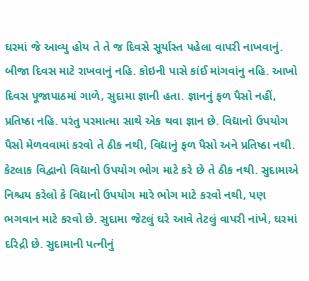ઘરમાં જે આવ્યુ હોય તે તે જ દિવસે સૂર્યાસ્ત પહેલા વાપરી નાખવાનું. બીજા દિવસ માટે રાખવાનું નહિ. કોઇની પાસે કાંઈ માંગવાંનુ નહિ. આખો દિવસ પૂજાપાઠમાં ગાળે, સુદામા જ્ઞાની હતા. જ્ઞાનનું ફળ પૈસો નહીં, પ્રતિષ્ઠા નહિ. પરંતુ પરમાત્મા સાથે એક થવા જ્ઞાન છે. વિદ્યાનો ઉપયોગ પૈસો મેળવવામાં કરવો તે ઠીક નથી, વિદ્યાનું ફળ પૈસો અને પ્રતિષ્ઠા નથી. કેટલાક વિદ્વાનો વિદ્યાનો ઉપયોગ ભોગ માટે કરે છે તે ઠીક નથી. સુદામાએ નિશ્ચય કરેલો કે વિદ્યાનો ઉપયોગ મારે ભોગ માટે કરવો નથી, પણ ભગવાન માટે કરવો છે. સુદામા જેટલું ઘરે આવે તેટલું વાપરી નાંખે, ઘરમાં દરિદ્રી છે. સુદામાની પત્નીનું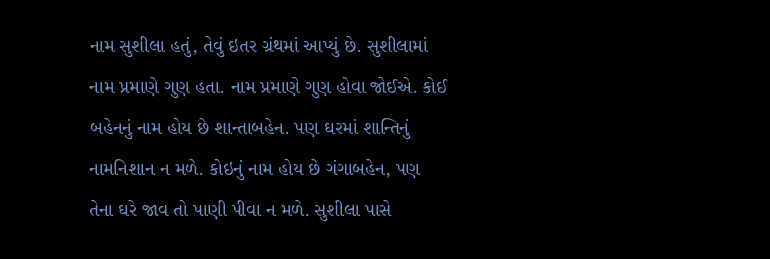નામ સુશીલા હતું, તેવું ઇતર ગ્રંથમાં આપ્યું છે. સુશીલામાં નામ પ્રમાણે ગુણ હતા. નામ પ્રમાણે ગુણ હોવા જોઈએ. કોઈ બહેનનું નામ હોય છે શાન્તાબહેન. પણ ઘરમાં શાન્તિનું નામનિશાન ન મળે. કોઇનું નામ હોય છે ગંગાબહેન, પણ તેના ઘરે જાવ તો પાણી પીવા ન મળે. સુશીલા પાસે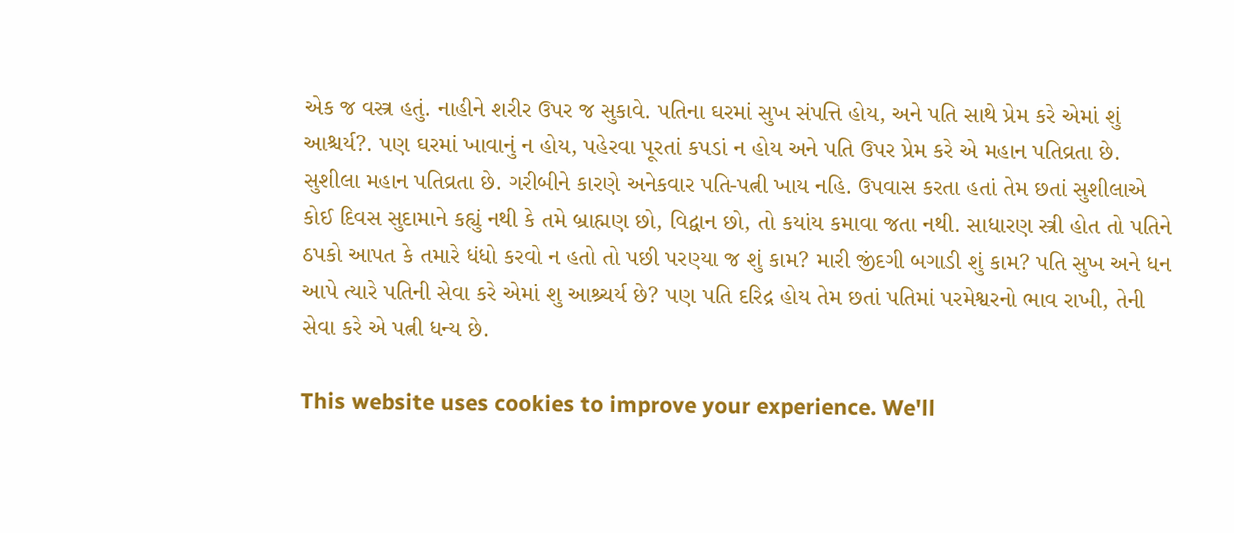એક જ વસ્ત્ર હતું. નાહીને શરીર ઉપર જ સુકાવે. પતિના ઘરમાં સુખ સંપત્તિ હોય, અને પતિ સાથે પ્રેમ કરે એમાં શું આશ્ચર્ય?. પણ ઘરમાં ખાવાનું ન હોય, પહેરવા પૂરતાં કપડાં ન હોય અને પતિ ઉપર પ્રેમ કરે એ મહાન પતિવ્રતા છે. સુશીલા મહાન પતિવ્રતા છે. ગરીબીને કારણે અનેકવાર પતિ-પત્ની ખાય નહિ. ઉપવાસ કરતા હતાં તેમ છતાં સુશીલાએ કોઈ દિવસ સુદામાને કહ્યું નથી કે તમે બ્રાહ્મણ છો, વિદ્વાન છો, તો કયાંય કમાવા જતા નથી. સાધારણ સ્ત્રી હોત તો પતિને ઠપકો આપત કે તમારે ધંધો કરવો ન હતો તો પછી પરણ્યા જ શું કામ? મારી જીંદગી બગાડી શું કામ? પતિ સુખ અને ધન આપે ત્યારે પતિની સેવા કરે એમાં શુ આશ્ર્ચર્ય છે? પણ પતિ દરિદ્ર હોય તેમ છતાં પતિમાં પરમેશ્વરનો ભાવ રાખી, તેની સેવા કરે એ પત્ની ધન્ય છે.

This website uses cookies to improve your experience. We'll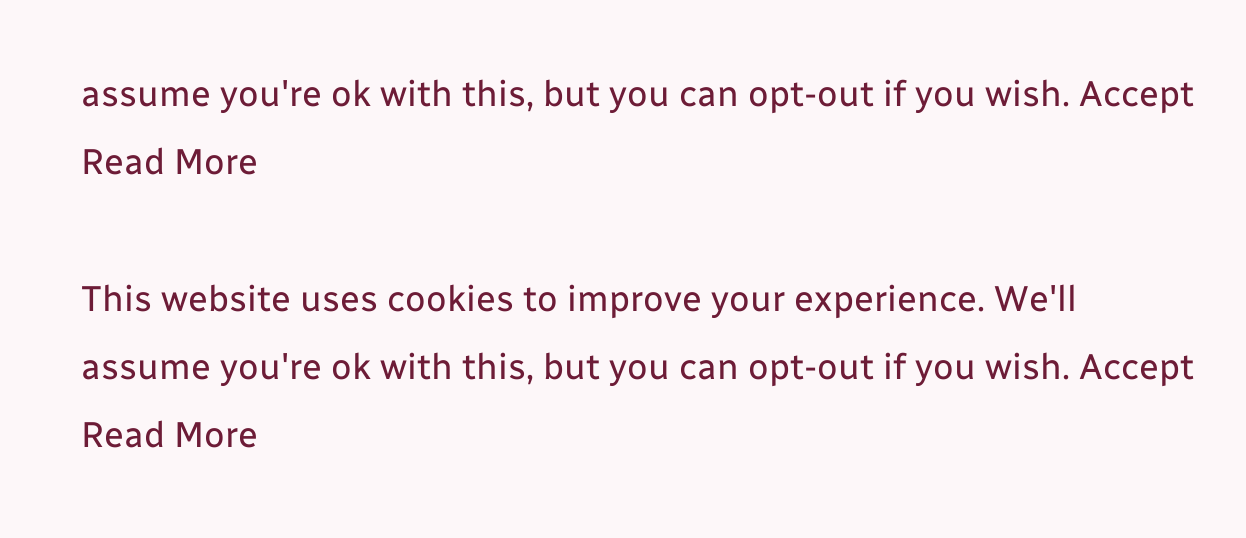assume you're ok with this, but you can opt-out if you wish. Accept Read More

This website uses cookies to improve your experience. We'll assume you're ok with this, but you can opt-out if you wish. Accept Read More